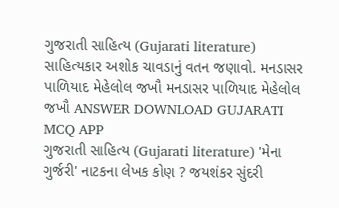ગુજરાતી સાહિત્ય (Gujarati literature) સાહિત્યકાર અશોક ચાવડાનું વતન જણાવો. મનડાસર પાળિયાદ મેહેલોલ જખૌ મનડાસર પાળિયાદ મેહેલોલ જખૌ ANSWER DOWNLOAD GUJARATI MCQ APP
ગુજરાતી સાહિત્ય (Gujarati literature) 'મેના ગુર્જરી' નાટકના લેખક કોણ ? જયશંકર સુંદરી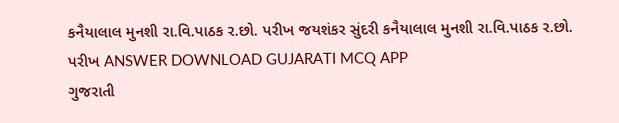કનૈયાલાલ મુનશી રા.વિ.પાઠક ર.છો. પરીખ જયશંકર સુંદરી કનૈયાલાલ મુનશી રા.વિ.પાઠક ર.છો. પરીખ ANSWER DOWNLOAD GUJARATI MCQ APP
ગુજરાતી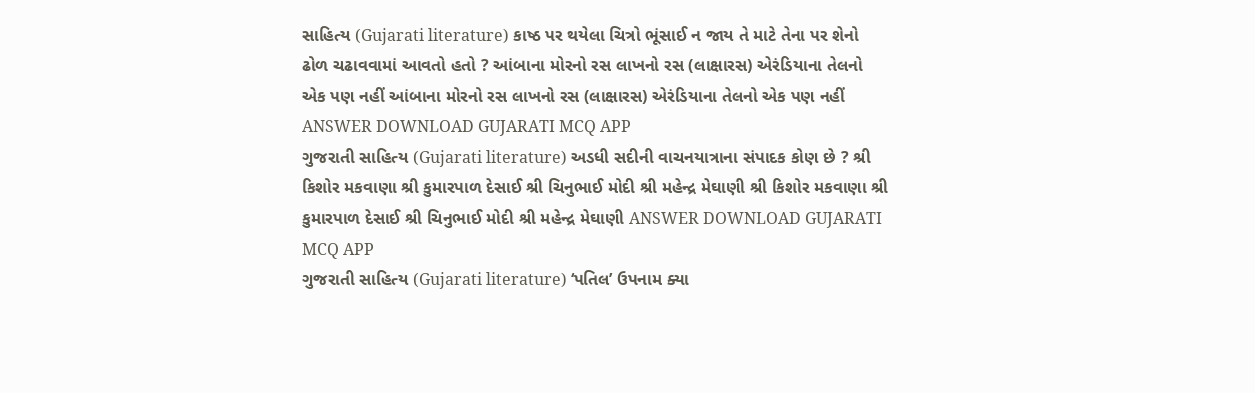સાહિત્ય (Gujarati literature) કાષ્ઠ પર થયેલા ચિત્રો ભૂંસાઈ ન જાય તે માટે તેના પર શેનો ઢોળ ચઢાવવામાં આવતો હતો ? આંબાના મોરનો રસ લાખનો રસ (લાક્ષારસ) એરંડિયાના તેલનો એક પણ નહીં આંબાના મોરનો રસ લાખનો રસ (લાક્ષારસ) એરંડિયાના તેલનો એક પણ નહીં ANSWER DOWNLOAD GUJARATI MCQ APP
ગુજરાતી સાહિત્ય (Gujarati literature) અડધી સદીની વાચનયાત્રાના સંપાદક કોણ છે ? શ્રી કિશોર મકવાણા શ્રી કુમારપાળ દેસાઈ શ્રી ચિનુભાઈ મોદી શ્રી મહેન્દ્ર મેઘાણી શ્રી કિશોર મકવાણા શ્રી કુમારપાળ દેસાઈ શ્રી ચિનુભાઈ મોદી શ્રી મહેન્દ્ર મેઘાણી ANSWER DOWNLOAD GUJARATI MCQ APP
ગુજરાતી સાહિત્ય (Gujarati literature) ‘પતિલ’ ઉપનામ ક્યા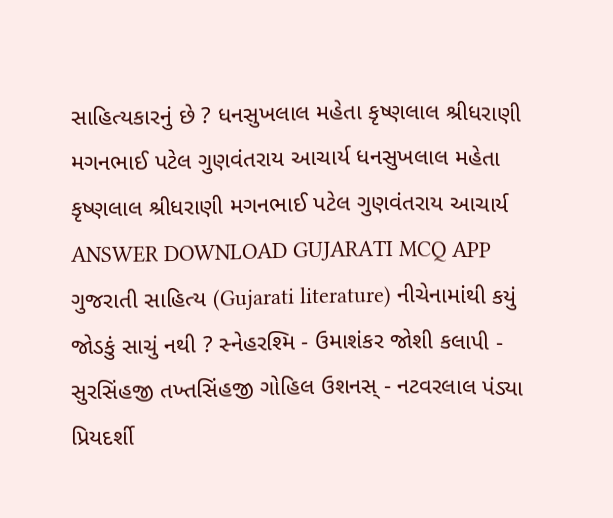સાહિત્યકારનું છે ? ધનસુખલાલ મહેતા કૃષ્ણલાલ શ્રીધરાણી મગનભાઈ પટેલ ગુણવંતરાય આચાર્ય ધનસુખલાલ મહેતા કૃષ્ણલાલ શ્રીધરાણી મગનભાઈ પટેલ ગુણવંતરાય આચાર્ય ANSWER DOWNLOAD GUJARATI MCQ APP
ગુજરાતી સાહિત્ય (Gujarati literature) નીચેનામાંથી કયું જોડકું સાચું નથી ? સ્નેહરશ્મિ - ઉમાશંકર જોશી કલાપી - સુરસિંહજી તખ્તસિંહજી ગોહિલ ઉશનસ્ - નટવરલાલ પંડ્યા પ્રિયદર્શી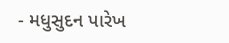- મધુસુદન પારેખ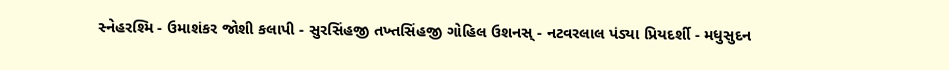સ્નેહરશ્મિ - ઉમાશંકર જોશી કલાપી - સુરસિંહજી તખ્તસિંહજી ગોહિલ ઉશનસ્ - નટવરલાલ પંડ્યા પ્રિયદર્શી - મધુસુદન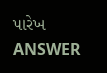પારેખ ANSWER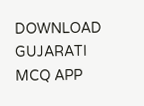DOWNLOAD GUJARATI MCQ APP